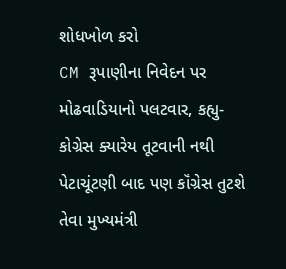શોધખોળ કરો
CM રૂપાણીના નિવેદન પર મોઢવાડિયાનો પલટવાર, કહ્યુ-કોગ્રેસ ક્યારેય તૂટવાની નથી
પેટાચૂંટણી બાદ પણ કૉંગ્રેસ તુટશે તેવા મુખ્યમંત્રી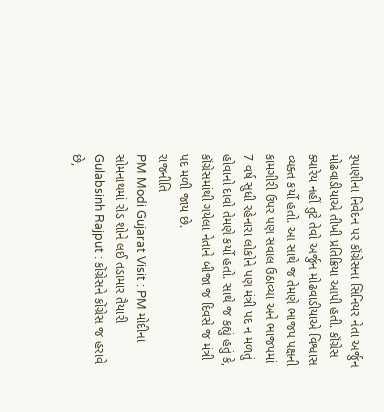રૂપાણીના નિવેદન પર કૉંગ્રેસના સિનિયર નેતા અર્જુન મોઢવાડીયાએ તીખી પ્રતિક્રિયા આપી હતી. કૉંગ્રેસ ક્યારેય નહીં તુટે તેવો અર્જુન મોઢવાડીયાએ વિશ્વાસ વ્યક્ત કર્યો હતો. આ સાથે જ તેમણે ભાજપ પક્ષની કામગીરી ઉપર પણ સવાલ ઉઠાવ્યા અને ભાજપમાં 7 વર્ષ સુધી રહેનારા લોકોને પણ મંત્રી પદ ન મળતું હોવાનો દાવો તેમણે કર્યો હતો. સાથે જ કહ્યું હતું કે, કૉંગ્રેસમાંથી ગયેલા નેતાને બીજા જ દિવસે જ મંત્રી પદ મળી જાય છે.
રાજનીતિ
PM Modi Gujarat Visit : PM મોદીના સોમનાથમાં રોડ શોને લઈ તડામાર તૈયારી
Gulabsinh Rajput : કોંગ્રેસને કોંગ્રેસ જ હરાવે છે,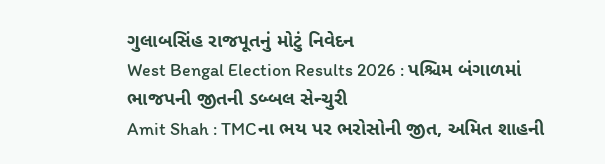ગુલાબસિંહ રાજપૂતનું મોટું નિવેદન
West Bengal Election Results 2026 : પશ્ચિમ બંગાળમાં ભાજપની જીતની ડબ્બલ સેન્ચુરી
Amit Shah : TMCના ભય પર ભરોસોની જીત, અમિત શાહની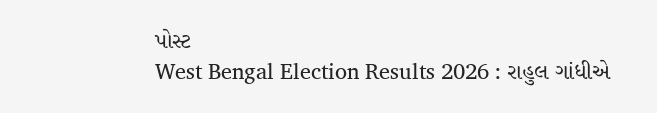પોસ્ટ
West Bengal Election Results 2026 : રાહુલ ગાંધીએ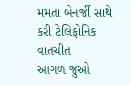મમતા બેનર્જી સાથે કરી ટેલિફોનિક વાતચીત
આગળ જુઓ